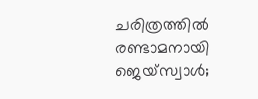ചരിത്രത്തില്‍ രണ്ടാമനായി ജെയ്സ്വാള്‍;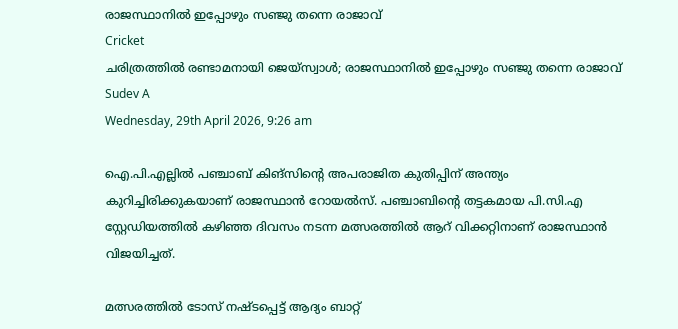രാജസ്ഥാനില്‍ ഇപ്പോഴും സഞ്ജു തന്നെ രാജാവ്
Cricket
ചരിത്രത്തില്‍ രണ്ടാമനായി ജെയ്സ്വാള്‍; രാജസ്ഥാനില്‍ ഇപ്പോഴും സഞ്ജു തന്നെ രാജാവ്
Sudev A
Wednesday, 29th April 2026, 9:26 am

ഐ.പി.എല്ലില്‍ പഞ്ചാബ് കിങ്സിന്റെ അപരാജിത കുതിപ്പിന് അന്ത്യം കുറിച്ചിരിക്കുകയാണ് രാജസ്ഥാന്‍ റോയല്‍സ്. പഞ്ചാബിന്റെ തട്ടകമായ പി.സി.എ സ്റ്റേഡിയത്തില്‍ കഴിഞ്ഞ ദിവസം നടന്ന മത്സരത്തില്‍ ആറ് വിക്കറ്റിനാണ് രാജസ്ഥാന്‍ വിജയിച്ചത്.

മത്സരത്തില്‍ ടോസ് നഷ്ടപ്പെട്ട് ആദ്യം ബാറ്റ്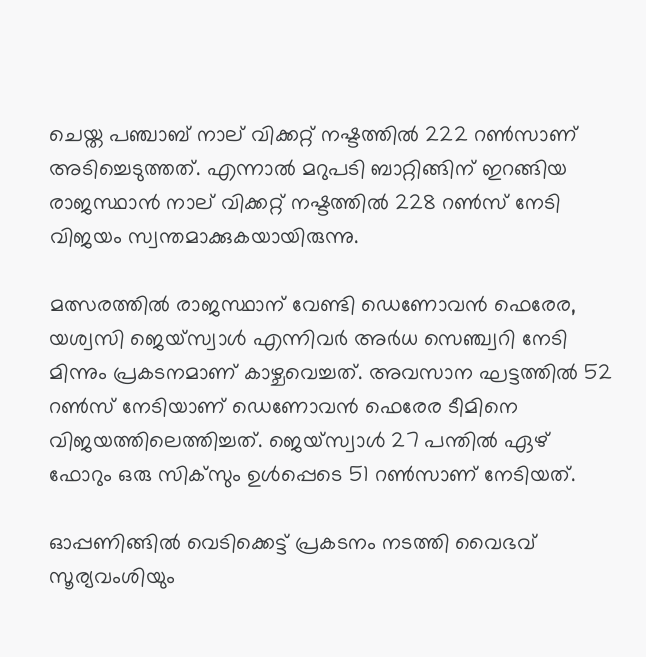ചെയ്ത പഞ്ചാബ് നാല് വിക്കറ്റ് നഷ്ടത്തില്‍ 222 റണ്‍സാണ് അടിച്ചെടുത്തത്. എന്നാല്‍ മറുപടി ബാറ്റിങ്ങിന് ഇറങ്ങിയ രാജസ്ഥാന്‍ നാല് വിക്കറ്റ് നഷ്ടത്തില്‍ 228 റണ്‍സ് നേടി വിജയം സ്വന്തമാക്കുകയായിരുന്നു.

മത്സരത്തില്‍ രാജസ്ഥാന് വേണ്ടി ഡെണോവന്‍ ഫെരേര, യശ്വസി ജെയ്സ്വാള്‍ എന്നിവര്‍ അര്‍ധ സെഞ്ച്വറി നേടി മിന്നും പ്രകടനമാണ് കാഴ്ചവെച്ചത്. അവസാന ഘട്ടത്തില്‍ 52 റണ്‍സ് നേടിയാണ് ഡെണോവന്‍ ഫെരേര ടീമിനെ വിജയത്തിലെത്തിച്ചത്. ജെയ്‌സ്വാള്‍ 27 പന്തില്‍ ഏഴ് ഫോറും ഒരു സിക്‌സും ഉള്‍പ്പെടെ 51 റണ്‍സാണ് നേടിയത്.

ഓപ്പണിങ്ങില്‍ വെടിക്കെട്ട് പ്രകടനം നടത്തി വൈഭവ് സൂര്യവംശിയും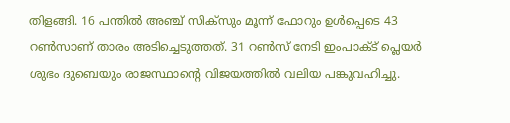തിളങ്ങി. 16 പന്തില്‍ അഞ്ച് സിക്‌സും മൂന്ന് ഫോറും ഉള്‍പ്പെടെ 43 റണ്‍സാണ് താരം അടിച്ചെടുത്തത്. 31 റണ്‍സ് നേടി ഇംപാക്ട് പ്ലെയര്‍ ശുഭം ദുബെയും രാജസ്ഥാന്റെ വിജയത്തില്‍ വലിയ പങ്കുവഹിച്ചു.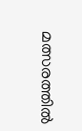മത്സരത്തില്‍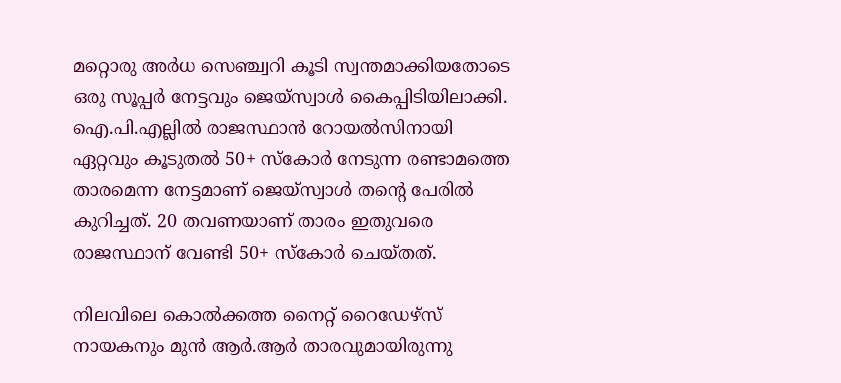മറ്റൊരു അര്‍ധ സെഞ്ച്വറി കൂടി സ്വന്തമാക്കിയതോടെ ഒരു സൂപ്പര്‍ നേട്ടവും ജെയ്‌സ്വാള്‍ കൈപ്പിടിയിലാക്കി. ഐ.പി.എല്ലില്‍ രാജസ്ഥാന്‍ റോയല്‍സിനായി ഏറ്റവും കൂടുതല്‍ 50+ സ്‌കോര്‍ നേടുന്ന രണ്ടാമത്തെ താരമെന്ന നേട്ടമാണ് ജെയ്സ്വാള്‍ തന്റെ പേരില്‍ കുറിച്ചത്. 20 തവണയാണ് താരം ഇതുവരെ രാജസ്ഥാന് വേണ്ടി 50+ സ്‌കോര്‍ ചെയ്തത്.

നിലവിലെ കൊല്‍ക്കത്ത നൈറ്റ് റൈഡേഴ്‌സ് നായകനും മുന്‍ ആര്‍.ആര്‍ താരവുമായിരുന്നു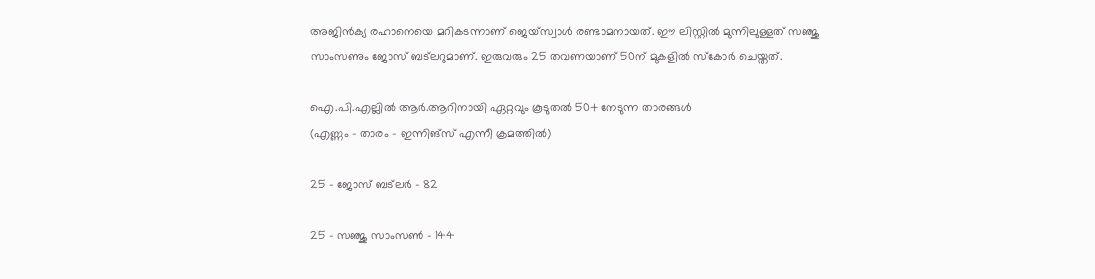അജിന്‍ക്യ രഹാനെയെ മറികടന്നാണ് ജെയ്‌സ്വാള്‍ രണ്ടാമനായത്. ഈ ലിസ്റ്റില്‍ മുന്നിലുള്ളത് സഞ്ജു സാംസണും ജോസ് ബട്ലറുമാണ്. ഇരുവരും 25 തവണയാണ് 50ന് മുകളില്‍ സ്‌കോര്‍ ചെയ്തത്.

ഐ.പി.എല്ലില്‍ ആര്‍.ആറിനായി ഏറ്റവും കൂടുതല്‍ 50+ നേടുന്ന താരങ്ങള്‍
(എണ്ണം – താരം – ഇന്നിങ്‌സ് എന്നീ ക്രമത്തില്‍)

25 – ജോസ് ബട്ലര്‍ – 82

25 – സഞ്ജു സാംസണ്‍ – 144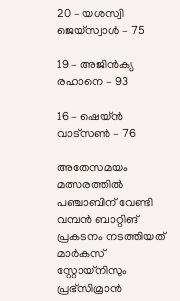20 – യശസ്വി ജെയ്‌സ്വാള്‍ – 75

19 – അജിന്‍ക്യ രഹാനെ – 93

16 – ഷെയ്ന്‍ വാട്സണ്‍ – 76

അതേസമയം മത്സരത്തില്‍ പഞ്ചാബിന് വേണ്ടി വമ്പന്‍ ബാറ്റിങ് പ്രകടനം നടത്തിയത് മാര്‍കസ് സ്റ്റോയ്‌നിസും പ്രഭ്‌സിമ്രാന്‍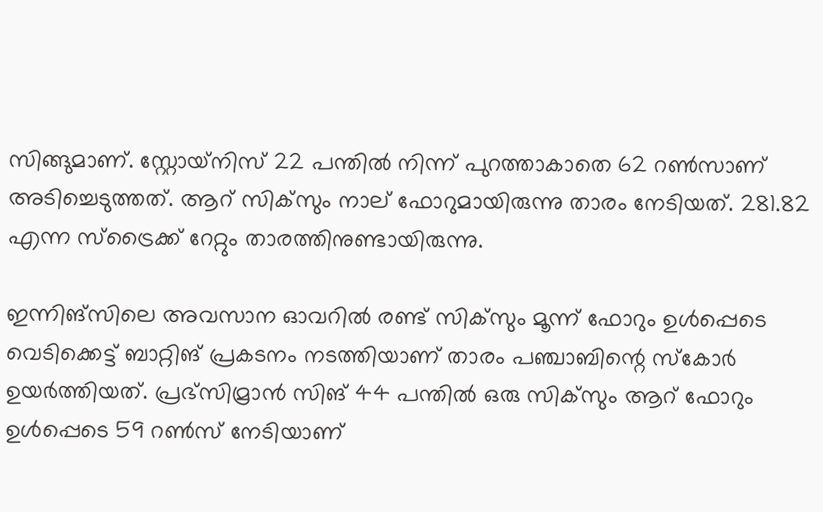സിങ്ങുമാണ്. സ്റ്റോയ്‌നിസ് 22 പന്തില്‍ നിന്ന് പുറത്താകാതെ 62 റണ്‍സാണ് അടിച്ചെടുത്തത്. ആറ് സിക്‌സും നാല് ഫോറുമായിരുന്നു താരം നേടിയത്. 281.82 എന്ന സ്‌ട്രൈക്ക് റേറ്റും താരത്തിനുണ്ടായിരുന്നു.

ഇന്നിങ്‌സിലെ അവസാന ഓവറില്‍ രണ്ട് സിക്‌സും മൂന്ന് ഫോറും ഉള്‍പ്പെടെ വെടിക്കെട്ട് ബാറ്റിങ് പ്രകടനം നടത്തിയാണ് താരം പഞ്ചാബിന്റെ സ്‌കോര്‍ ഉയര്‍ത്തിയത്. പ്രഭ്‌സിമ്രാന്‍ സിങ് 44 പന്തില്‍ ഒരു സിക്‌സും ആറ് ഫോറും ഉള്‍പ്പെടെ 59 റണ്‍സ് നേടിയാണ്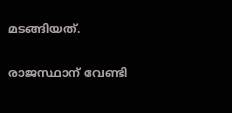മടങ്ങിയത്.

രാജസ്ഥാന് വേണ്ടി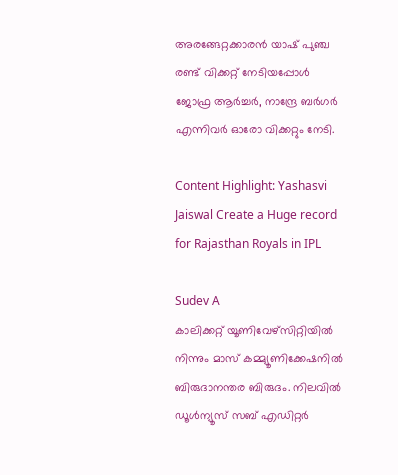അരങ്ങേറ്റക്കാരന്‍ യാഷ് പുഞ്ച രണ്ട് വിക്കറ്റ് നേടിയപ്പോള്‍ ജോഫ്ര ആര്‍ച്ചര്‍, നാന്ദ്രേ ബര്‍ഗര്‍ എന്നിവര്‍ ഓരോ വിക്കറ്റും നേടി.

Content Highlight: Yashasvi Jaiswal Create a Huge record for Rajasthan Royals in IPL

Sudev A
കാലിക്കറ്റ് യൂണിവേഴ്‌സിറ്റിയില്‍ നിന്നും മാസ് കമ്മ്യൂണിക്കേഷനില്‍ ബിരുദാനന്തര ബിരുദം. നിലവില്‍ ഡൂള്‍ന്യൂസ് സബ് എഡിറ്റര്‍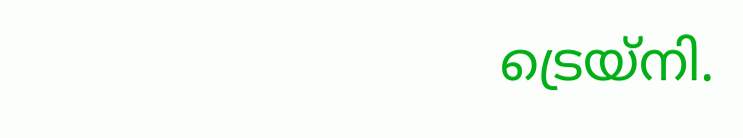ട്രെയ്‌നി.